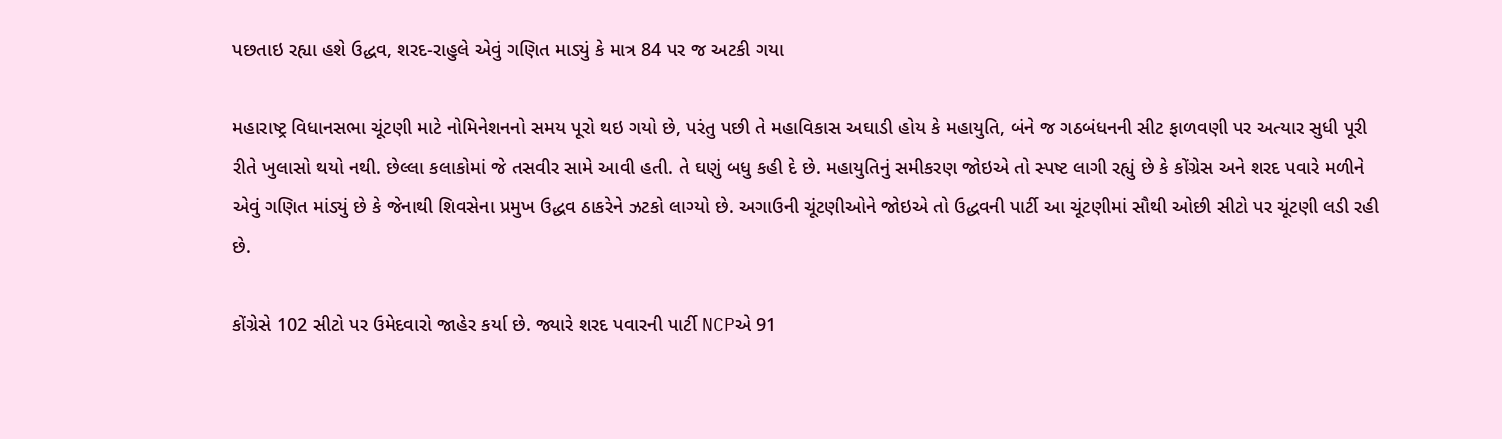પછતાઇ રહ્યા હશે ઉદ્ધવ, શરદ-રાહુલે એવું ગણિત માડ્યું કે માત્ર 84 પર જ અટકી ગયા

મહારાષ્ટ્ર વિધાનસભા ચૂંટણી માટે નોમિનેશનનો સમય પૂરો થઇ ગયો છે, પરંતુ પછી તે મહાવિકાસ અઘાડી હોય કે મહાયુતિ, બંને જ ગઠબંધનની સીટ ફાળવણી પર અત્યાર સુધી પૂરી રીતે ખુલાસો થયો નથી. છેલ્લા કલાકોમાં જે તસવીર સામે આવી હતી. તે ઘણું બધુ કહી દે છે. મહાયુતિનું સમીકરણ જોઇએ તો સ્પષ્ટ લાગી રહ્યું છે કે કોંગ્રેસ અને શરદ પવારે મળીને એવું ગણિત માંડ્યું છે કે જેનાથી શિવસેના પ્રમુખ ઉદ્ધવ ઠાકરેને ઝટકો લાગ્યો છે. અગાઉની ચૂંટણીઓને જોઇએ તો ઉદ્ધવની પાર્ટી આ ચૂંટણીમાં સૌથી ઓછી સીટો પર ચૂંટણી લડી રહી છે.

કોંગ્રેસે 102 સીટો પર ઉમેદવારો જાહેર કર્યા છે. જ્યારે શરદ પવારની પાર્ટી NCPએ 91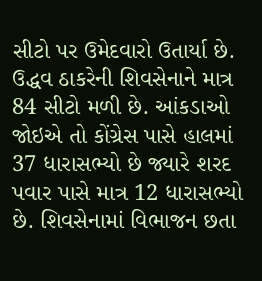સીટો પર ઉમેદવારો ઉતાર્યા છે. ઉદ્ધવ ઠાકરેની શિવસેનાને માત્ર 84 સીટો મળી છે. આંકડાઓ જોઇએ તો કોંગ્રેસ પાસે હાલમાં 37 ધારાસભ્યો છે જ્યારે શરદ પવાર પાસે માત્ર 12 ધારાસભ્યો છે. શિવસેનામાં વિભાજન છતા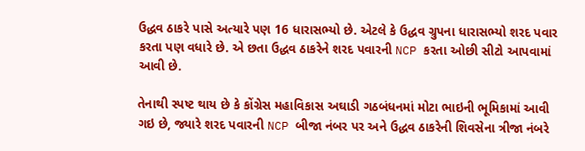ઉદ્ધવ ઠાકરે પાસે અત્યારે પણ 16 ધારાસભ્યો છે. એટલે કે ઉદ્ધવ ગ્રુપના ધારાસભ્યો શરદ પવાર કરતા પણ વધારે છે. એ છતા ઉદ્ધવ ઠાકરેને શરદ પવારની NCP કરતા ઓછી સીટો આપવામાં આવી છે.

તેનાથી સ્પષ્ટ થાય છે કે કોંગ્રેસ મહાવિકાસ અઘાડી ગઠબંધનમાં મોટા ભાઇની ભૂમિકામાં આવી ગઇ છે, જ્યારે શરદ પવારની NCP બીજા નંબર પર અને ઉદ્ધવ ઠાકરેની શિવસેના ત્રીજા નંબરે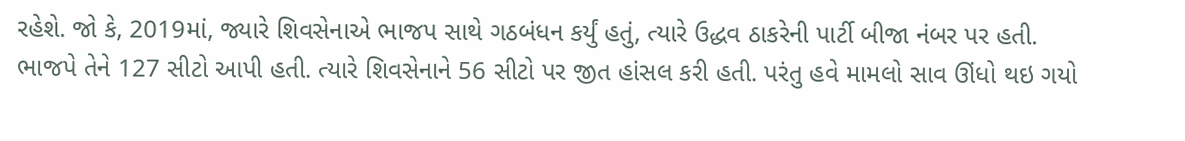રહેશે. જો કે, 2019માં, જ્યારે શિવસેનાએ ભાજપ સાથે ગઠબંધન કર્યું હતું, ત્યારે ઉદ્ધવ ઠાકરેની પાર્ટી બીજા નંબર પર હતી. ભાજપે તેને 127 સીટો આપી હતી. ત્યારે શિવસેનાને 56 સીટો પર જીત હાંસલ કરી હતી. પરંતુ હવે મામલો સાવ ઊંધો થઇ ગયો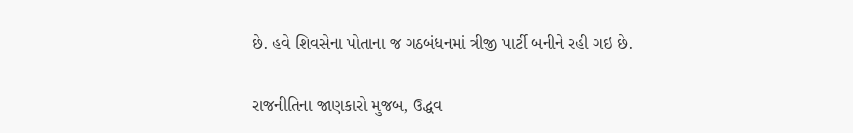છે. હવે શિવસેના પોતાના જ ગઠબંધનમાં ત્રીજી પાર્ટી બનીને રહી ગઇ છે.

રાજનીતિના જાણકારો મુજબ, ઉદ્ધવ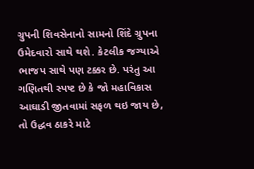ગ્રુપની શિવસેનાનો સામનો શિંદે ગ્રુપના ઉમેદવારો સાથે થશે. કેટલીક જગ્યાએ ભાજપ સાથે પણ ટક્કર છે. પરંતુ આ ગણિતથી સ્પષ્ટ છે કે જો મહાવિકાસ આઘાડી જીતવામાં સફળ થઇ જાય છે, તો ઉદ્ધવ ઠાકરે માટે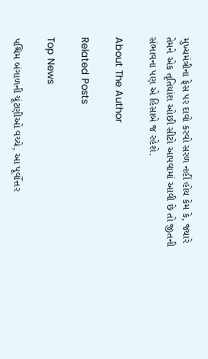મુખ્યમંત્રીના ફેસ પર દાવો કરવો સરળ નહીં હોય કેમ કે, જ્યારે તેમને એક તૃતિયાંશ ઓછી સીટો આપવામાં આવી છે તો જીતની સંભાવના પણ એ હિસાબે જ રહેશે.

About The Author

Related Posts

Top News

પશ્ચિમ બંગાળની ચૂંટણીઓ વચ્ચે, આ પૂર્વોત્તર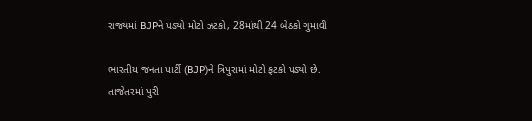રાજ્યમાં BJPને પડ્યો મોટો ઝટકો, 28માંથી 24 બેઠકો ગુમાવી

ભારતીય જનતા પાર્ટી (BJP)ને ત્રિપુરામાં મોટો ફટકો પડ્યો છે. તાજેતરમાં પુરી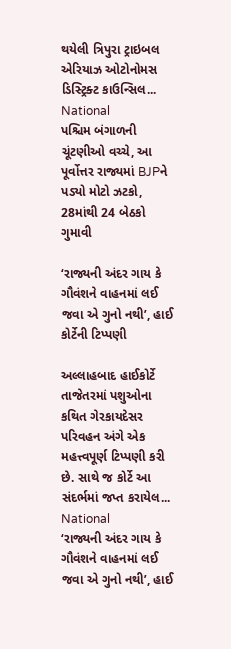થયેલી ત્રિપુરા ટ્રાઇબલ એરિયાઝ ઓટોનોમસ ડિસ્ટ્રિક્ટ કાઉન્સિલ...
National
પશ્ચિમ બંગાળની ચૂંટણીઓ વચ્ચે, આ પૂર્વોત્તર રાજ્યમાં BJPને પડ્યો મોટો ઝટકો, 28માંથી 24 બેઠકો ગુમાવી

‘રાજ્યની અંદર ગાય કે ગૌવંશને વાહનમાં લઈ જવા એ ગુનો નથી’, હાઈ કોર્ટેની ટિપ્પણી

અલ્લાહબાદ હાઈકોર્ટે તાજેતરમાં પશુઓના કથિત ગેરકાયદેસર પરિવહન અંગે એક મહત્ત્વપૂર્ણ ટિપ્પણી કરી છે. સાથે જ કોર્ટે આ સંદર્ભમાં જપ્ત કરાયેલ...
National
‘રાજ્યની અંદર ગાય કે ગૌવંશને વાહનમાં લઈ જવા એ ગુનો નથી’, હાઈ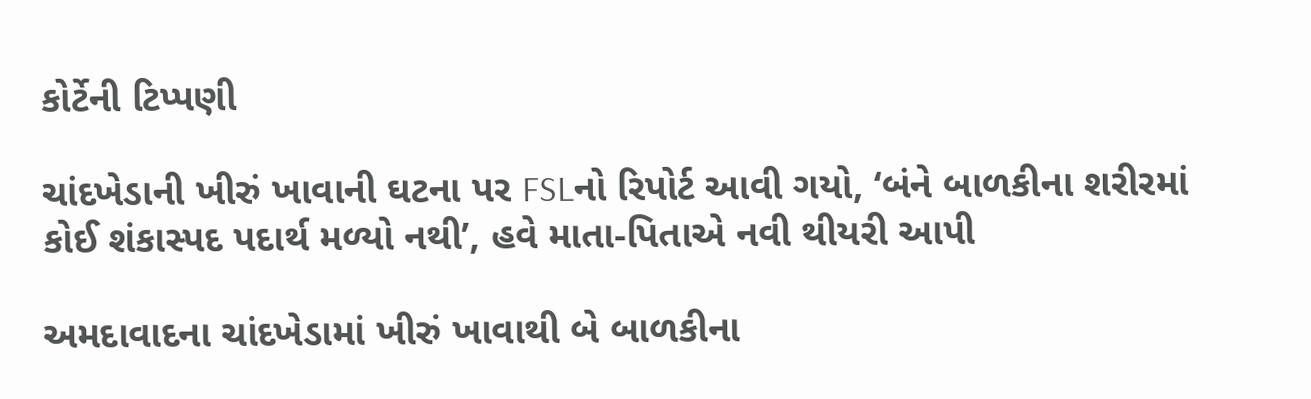કોર્ટેની ટિપ્પણી

ચાંદખેડાની ખીરું ખાવાની ઘટના પર FSLનો રિપોર્ટ આવી ગયો, ‘બંને બાળકીના શરીરમાં કોઈ શંકાસ્પદ પદાર્થ મળ્યો નથી’, હવે માતા-પિતાએ નવી થીયરી આપી

અમદાવાદના ચાંદખેડામાં ખીરું ખાવાથી બે બાળકીના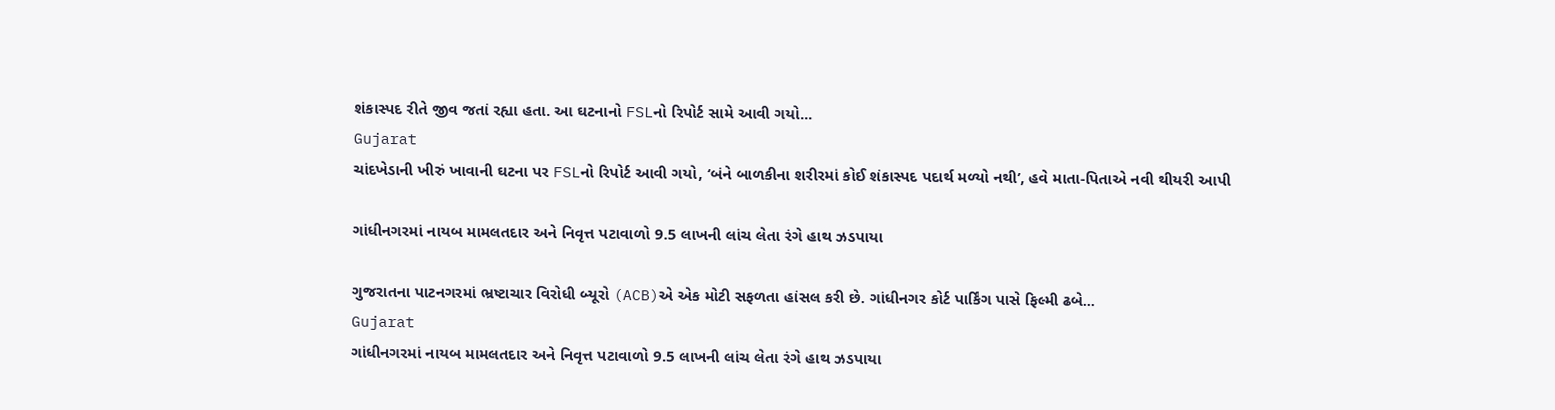શંકાસ્પદ રીતે જીવ જતાં રહ્યા હતા. આ ઘટનાનો FSLનો રિપોર્ટ સામે આવી ગયો...
Gujarat
ચાંદખેડાની ખીરું ખાવાની ઘટના પર FSLનો રિપોર્ટ આવી ગયો, ‘બંને બાળકીના શરીરમાં કોઈ શંકાસ્પદ પદાર્થ મળ્યો નથી’, હવે માતા-પિતાએ નવી થીયરી આપી

ગાંધીનગરમાં નાયબ મામલતદાર અને નિવૃત્ત પટાવાળો 9.5 લાખની લાંચ લેતા રંગે હાથ ઝડપાયા

ગુજરાતના પાટનગરમાં ભ્રષ્ટાચાર વિરોધી બ્યૂરો (ACB)એ એક મોટી સફળતા હાંસલ કરી છે. ગાંધીનગર કોર્ટ પાર્કિંગ પાસે ફિલ્મી ઢબે...
Gujarat
ગાંધીનગરમાં નાયબ મામલતદાર અને નિવૃત્ત પટાવાળો 9.5 લાખની લાંચ લેતા રંગે હાથ ઝડપાયા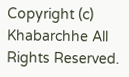Copyright (c) Khabarchhe All Rights Reserved.